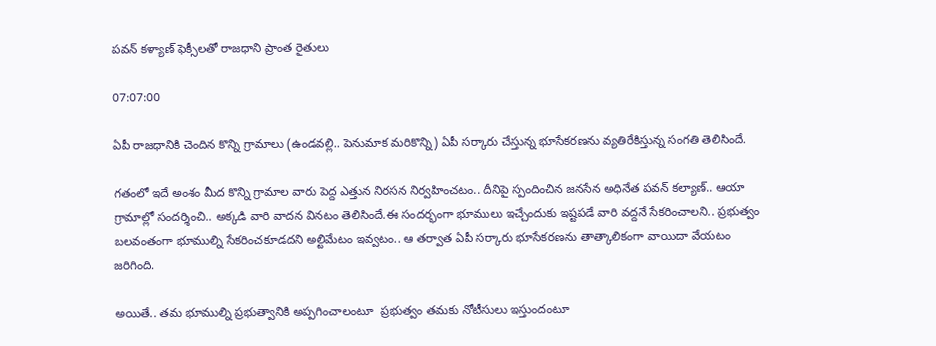పవన్ కళ్యాణ్ ఫెక్సీలతో రాజధాని ప్రాంత రైతులు

07:07:00

ఏపీ రాజధానికి చెందిన కొన్ని గ్రామాలు (ఉండవల్లి.. పెనుమాక మరికొన్ని) ఏపీ సర్కారు చేస్తున్న భూసేకరణను వ్యతిరేకిస్తున్న సంగతి తెలిసిందే.

గతంలో ఇదే అంశం మీద కొన్ని గ్రామాల వారు పెద్ద ఎత్తున నిరసన నిర్వహించటం.. దీనిపై స్పందించిన జనసేన అధినేత పవన్ కల్యాణ్.. ఆయా గ్రామాల్లో సందర్శించి.. అక్కడి వారి వాదన వినటం తెలిసిందే.ఈ సందర్భంగా భూములు ఇచ్చేందుకు ఇష్టపడే వారి వద్దనే సేకరించాలని.. ప్రభుత్వం బలవంతంగా భూముల్ని సేకరించకూడదని అల్టిమేటం ఇవ్వటం.. ఆ తర్వాత ఏపీ సర్కారు భూసేకరణను తాత్కాలికంగా వాయిదా వేయటం జరిగింది.

అయితే.. తమ భూముల్ని ప్రభుత్వానికి అప్పగించాలంటూ  ప్రభుత్వం తమకు నోటీసులు ఇస్తుందంటూ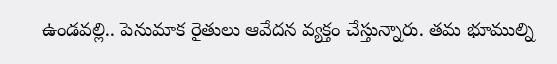ఉండవల్లి.. పెనుమాక రైతులు ఆవేదన వ్యక్తం చేస్తున్నారు. తమ భూముల్ని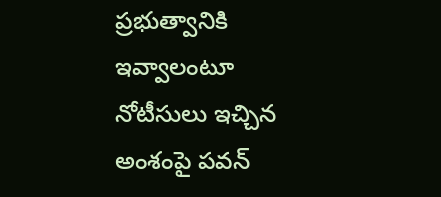ప్రభుత్వానికి ఇవ్వాలంటూ నోటీసులు ఇచ్చిన అంశంపై పవన్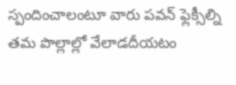స్పందించాలంటూ వారు పవన్ ఫ్లెక్సీల్ని తమ పొల్లాల్లో వేలాడదీయటం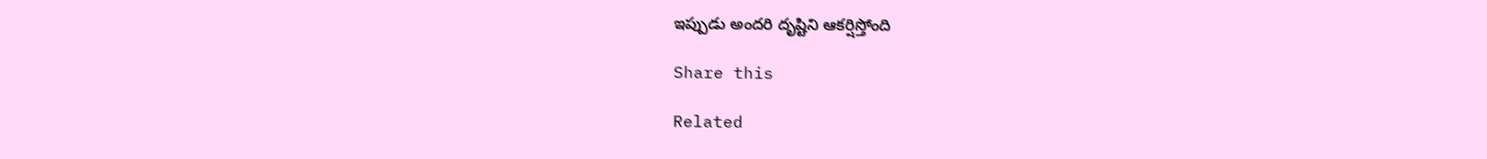ఇప్పుడు అందరి దృష్టిని ఆకర్షిస్తోంది

Share this

Related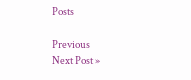Posts

Previous
Next Post »